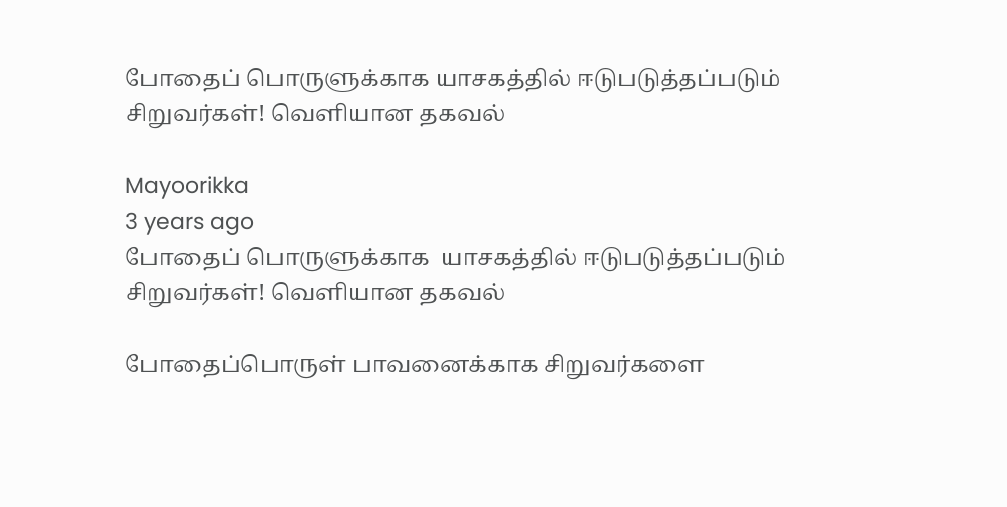போதைப் பொருளுக்காக யாசகத்தில் ஈடுபடுத்தப்படும் சிறுவர்கள்! வெளியான தகவல்

Mayoorikka
3 years ago
போதைப் பொருளுக்காக  யாசகத்தில் ஈடுபடுத்தப்படும் சிறுவர்கள்! வெளியான தகவல்

போதைப்பொருள் பாவனைக்காக சிறுவர்களை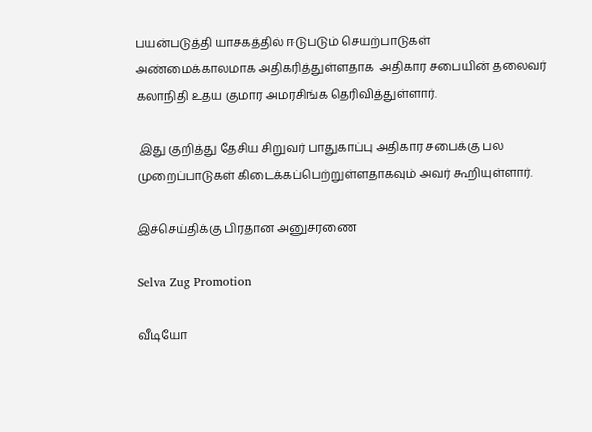பயன்படுத்தி யாசகத்தில் ஈடுபடும் செயற்பாடுகள் அண்மைக்காலமாக அதிகரித்துள்ளதாக  அதிகார சபையின் தலைவர் கலாநிதி உதய குமார அமரசிங்க தெரிவித்துள்ளார்.

 இது குறித்து தேசிய சிறுவர் பாதுகாப்பு அதிகார சபைக்கு பல முறைப்பாடுகள் கிடைக்கப்பெற்றுள்ளதாகவும் அவர் கூறியுள்ளார்.

இச்செய்திக்கு பிரதான அனுசரணை

Selva Zug Promotion

வீடியோ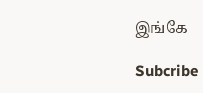இங்கே

Subcribe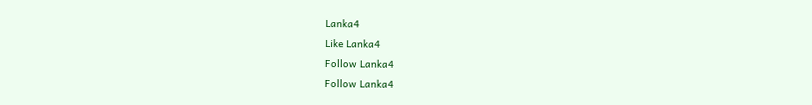Lanka4
Like Lanka4
Follow Lanka4
Follow Lanka4